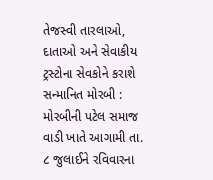તેજસ્વી તારલાઓ, દાતાઓ અને સેવાકીય ટ્રસ્ટોના સેવકોને કરાશે સન્માનિત મોરબી : મોરબીની પટેલ સમાજ વાડી ખાતે આગામી તા. ૮ જુલાઈને રવિવારના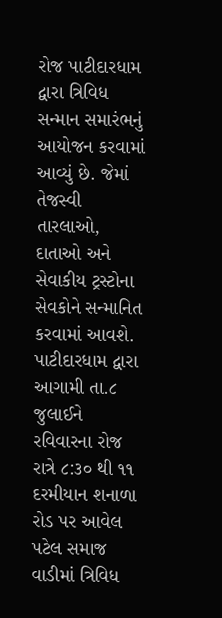રોજ પાટીદારધામ દ્વારા ત્રિવિધ સન્માન સમારંભનું આયોજન કરવામાં આવ્યું છે. જેમાં તેજસ્વી તારલાઓ, દાતાઓ અને સેવાકીય ટ્રસ્ટોના સેવકોને સન્માનિત કરવામાં આવશે. પાટીદારધામ દ્વારા આગામી તા.૮ જુલાઈને રવિવારના રોજ રાત્રે ૮:૩૦ થી ૧૧ દરમીયાન શનાળા રોડ પર આવેલ પટેલ સમાજ વાડીમાં ત્રિવિધ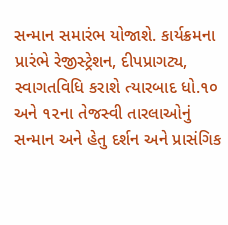સન્માન સમારંભ યોજાશે. કાર્યક્રમના પ્રારંભે રેજીસ્ટ્રેશન, દીપપ્રાગટ્ય, સ્વાગતવિધિ કરાશે ત્યારબાદ ધો.૧૦ અને ૧૨ના તેજસ્વી તારલાઓનું સન્માન અને હેતુ દર્શન અને પ્રાસંગિક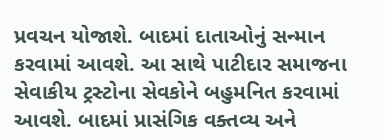પ્રવચન યોજાશે. બાદમાં દાતાઓનું સન્માન કરવામાં આવશે. આ સાથે પાટીદાર સમાજના સેવાકીય ટ્રસ્ટોના સેવકોને બહુમનિત કરવામાં આવશે. બાદમાં પ્રાસંગિક વક્તવ્ય અને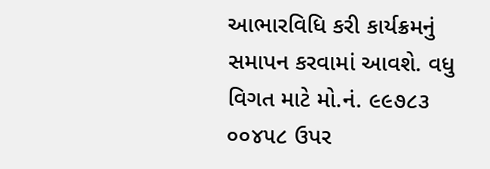આભારવિધિ કરી કાર્યક્રમનું સમાપન કરવામાં આવશે. વધુ વિગત માટે મો.નં. ૯૯૭૮૩ ૦૦૪૫૮ ઉપર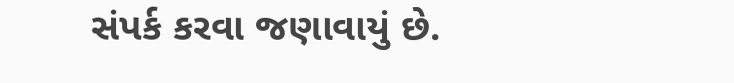સંપર્ક કરવા જણાવાયું છે.